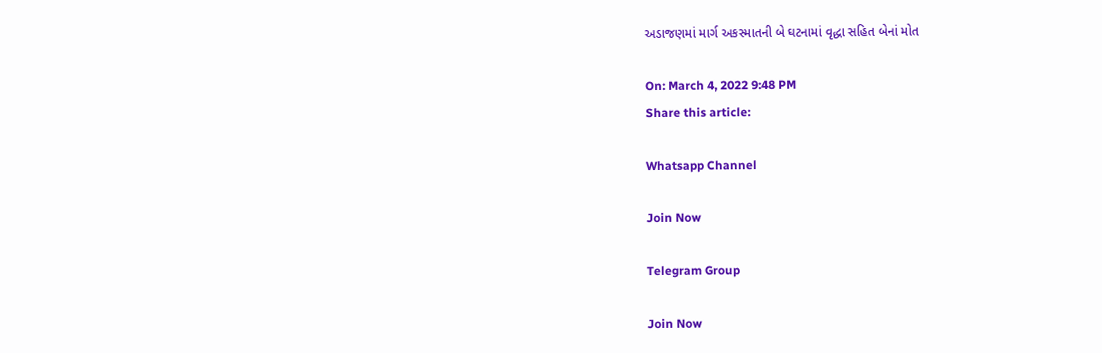અડાજણમાં માર્ગ અકસ્માતની બે ઘટનામાં વૃદ્ધા સહિત બેનાં મોત

On: March 4, 2022 9:48 PM
Share this article:

Whatsapp Channel

Join Now

Telegram Group

Join Now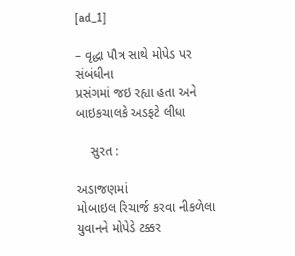[ad_1]

– વૃદ્ધા પૌત્ર સાથે મોપેડ પર સંબંધીના
પ્રસંગમાં જઇ રહ્યા હતા અને બાઇકચાલકે અડફટે લીધા

    સુરત :

અડાજણમાં
મોબાઇલ રિચાર્જ કરવા નીકળેલા યુવાનને મોપેડે ટક્કર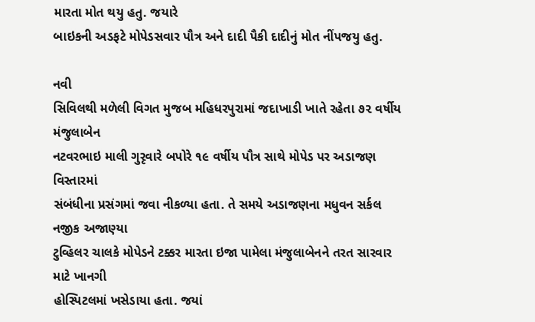મારતા મોત થયુ હતુ. જયારે
બાઇકની અડફટે મોપેડસવાર પૌત્ર અને દાદી પૈકી દાદીનું મોત નીંપજયુ હતુ.

નવી
સિવિલથી મળેલી વિગત મુજબ મહિધરપુરામાં જદાખાડી ખાતે રહેતા ૭૨ વર્ષીય મંજુલાબેન
નટવરભાઇ માલી ગુરૃવારે બપોરે ૧૯ વર્ષીય પૌત્ર સાથે મોપેડ પર અડાજણ વિસ્તારમાં
સંબંધીના પ્રસંગમાં જવા નીકળ્યા હતા. તે સમયે અડાજણના મધુવન સર્કલ નજીક અજાણ્યા
ટુવ્હિલર ચાલકે મોપેડને ટક્કર મારતા ઇજા પામેલા મંજુલાબેનને તરત સારવાર માટે ખાનગી
હોસ્પિટલમાં ખસેડાયા હતા. જયાં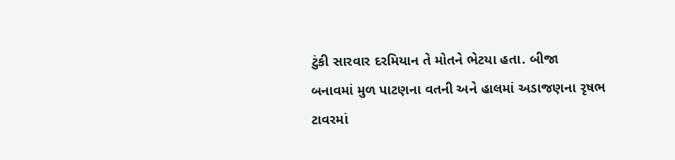ટુંકી સારવાર દરમિયાન તે મોતને ભેટયા હતા. બીજા
બનાવમાં મુળ પાટણના વતની અને હાલમાં અડાજણના રૃષભ ટાવરમાં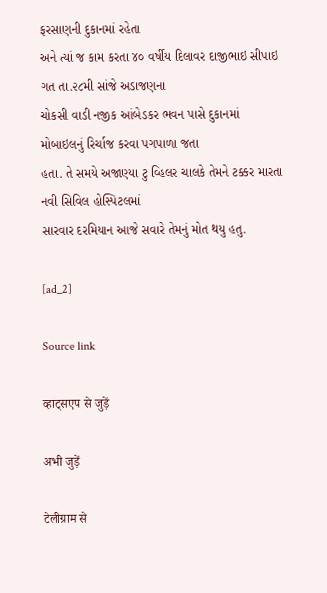ફરસાણની દુકાનમાં રહેતા
અને ત્યાં જ કામ કરતા ૪૦ વર્ષીય દિલાવર દાજીભાઇ સીપાઇ ગત તા.૨૮મી સાંજે અડાજણના
ચોકસી વાડી નજીક આંબેડકર ભવન પાસે દુકાનમાં મોબાઇલનું રિર્ચાજ કરવા પગપાળા જતા
હતા. તે સમયે અજાણ્યા ટુ વ્હિલર ચાલકે તેમને ટક્કર મારતા નવી સિવિલ હોસ્પિટલમાં
સારવાર દરમિયાન આજે સવારે તેમનું મોત થયુ હતુ.

[ad_2]

Source link

व्हाट्सएप से जुड़ें

अभी जुड़ें

टेलीग्राम से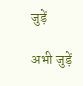जुड़ें

अभी जुड़ें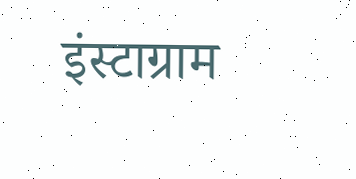इंस्टाग्राम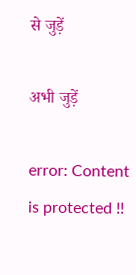से जुड़ें

अभी जुड़ें

error: Content is protected !!